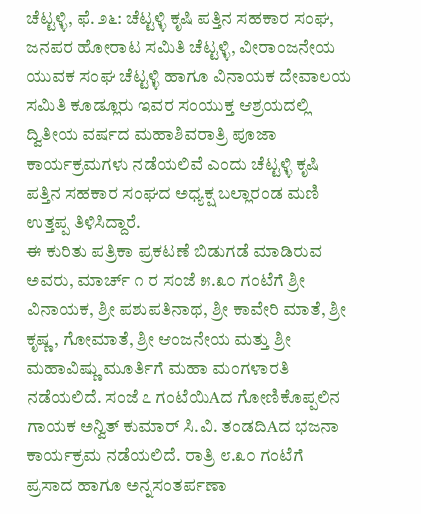ಚೆಟ್ಟಳ್ಳಿ, ಫೆ. ೨೬: ಚೆಟ್ಟಳ್ಳಿ ಕೃಷಿ ಪತ್ತಿನ ಸಹಕಾರ ಸಂಘ, ಜನಪರ ಹೋರಾಟ ಸಮಿತಿ ಚೆಟ್ಟಳ್ಳಿ, ವೀರಾಂಜನೇಯ ಯುವಕ ಸಂಘ ಚೆಟ್ಟಳ್ಳಿ ಹಾಗೂ ವಿನಾಯಕ ದೇವಾಲಯ ಸಮಿತಿ ಕೂಡ್ಲೂರು ಇವರ ಸಂಯುಕ್ತ ಆಶ್ರಯದಲ್ಲಿ ದ್ವಿತೀಯ ವರ್ಷದ ಮಹಾಶಿವರಾತ್ರಿ ಪೂಜಾ ಕಾರ್ಯಕ್ರಮಗಳು ನಡೆಯಲಿವೆ ಎಂದು ಚೆಟ್ಟಳ್ಳಿ ಕೃಷಿ ಪತ್ತಿನ ಸಹಕಾರ ಸಂಘದ ಅಧ್ಯಕ್ಷ ಬಲ್ಲಾರಂಡ ಮಣಿ ಉತ್ತಪ್ಪ ತಿಳಿಸಿದ್ದಾರೆ.
ಈ ಕುರಿತು ಪತ್ರಿಕಾ ಪ್ರಕಟಣೆ ಬಿಡುಗಡೆ ಮಾಡಿರುವ ಅವರು, ಮಾರ್ಚ್ ೧ ರ ಸಂಜೆ ೫.೩೦ ಗಂಟೆಗೆ ಶ್ರೀ ವಿನಾಯಕ, ಶ್ರೀ ಪಶುಪತಿನಾಥ, ಶ್ರೀ ಕಾವೇರಿ ಮಾತೆ, ಶ್ರೀ ಕೃಷ್ಣ, ಗೋಮಾತೆ, ಶ್ರೀ ಆಂಜನೇಯ ಮತ್ತು ಶ್ರೀ ಮಹಾವಿಷ್ಣು ಮೂರ್ತಿಗೆ ಮಹಾ ಮಂಗಳಾರತಿ ನಡೆಯಲಿದೆ. ಸಂಜೆ ೭ ಗಂಟೆಯಿAದ ಗೋಣಿಕೊಪ್ಪಲಿನ ಗಾಯಕ ಅನ್ವಿತ್ ಕುಮಾರ್ ಸಿ.ವಿ. ತಂಡದಿAದ ಭಜನಾ ಕಾರ್ಯಕ್ರಮ ನಡೆಯಲಿದೆ. ರಾತ್ರಿ ೮.೩೦ ಗಂಟೆಗೆ ಪ್ರಸಾದ ಹಾಗೂ ಅನ್ನಸಂತರ್ಪಣಾ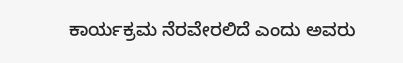ಕಾರ್ಯಕ್ರಮ ನೆರವೇರಲಿದೆ ಎಂದು ಅವರು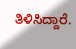ತಿಳಿಸಿದ್ದಾರೆ.